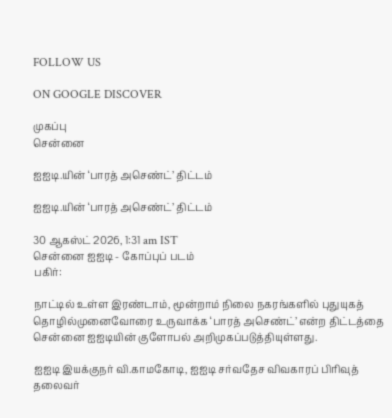FOLLOW US

ON GOOGLE DISCOVER

முகப்பு
சென்னை

ஐஐடி.யின் ‘பாரத் அசெண்ட்’ திட்டம்

ஐஐடி.யின் ‘பாரத் அசெண்ட்’ திட்டம்

30 ஆகஸ்ட் 2026, 1:31 am IST
சென்னை ஐஐடி - கோப்புப் படம்
பகிர்:

நாட்டில் உள்ள இரண்டாம், மூன்றாம் நிலை நகரங்களில் புதுயுகத் தொழில்முனைவோரை உருவாக்க ‘பாரத் அசெண்ட்’ என்ற திட்டத்தை சென்னை ஐஐடியின் குளோபல் அறிமுகப்படுத்தியுள்ளது.

ஐஐடி இயக்குநர் வி.காமகோடி, ஐஐடி சர்வதேச விவகாரப் பிரிவுத் தலைவர்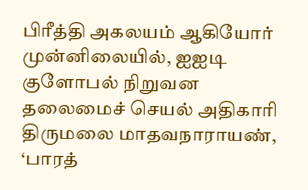பிரீத்தி அகலயம் ஆகியோர் முன்னிலையில், ஐஐடி குளோபல் நிறுவன தலைமைச் செயல் அதிகாரி திருமலை மாதவநாராயண், ‘பாரத்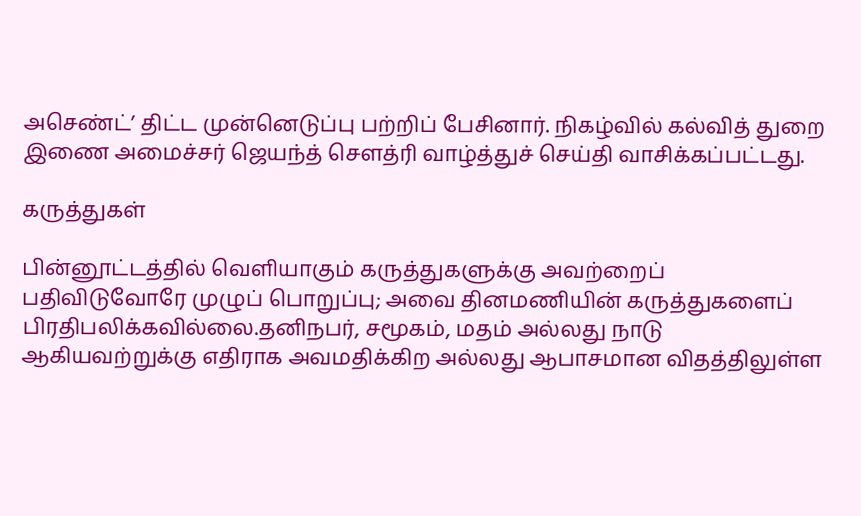அசெண்ட்’ திட்ட முன்னெடுப்பு பற்றிப் பேசினார். நிகழ்வில் கல்வித் துறை இணை அமைச்சர் ஜெயந்த் சௌத்ரி வாழ்த்துச் செய்தி வாசிக்கப்பட்டது.

கருத்துகள்

பின்னூட்டத்தில் வெளியாகும் கருத்துகளுக்கு அவற்றைப் பதிவிடுவோரே முழுப் பொறுப்பு; அவை தினமணியின் கருத்துகளைப் பிரதிபலிக்கவில்லை.தனிநபர், சமூகம், மதம் அல்லது நாடு ஆகியவற்றுக்கு எதிராக அவமதிக்கிற அல்லது ஆபாசமான விதத்திலுள்ள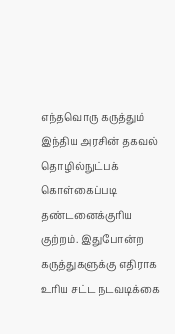எந்தவொரு கருத்தும் இந்திய அரசின் தகவல் தொழில்நுட்பக் கொள்கைப்படி தண்டனைக்குரிய குற்றம். இதுபோன்ற கருத்துகளுக்கு எதிராக உரிய சட்ட நடவடிக்கை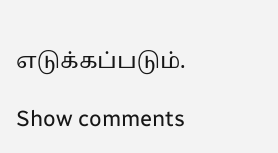எடுக்கப்படும்.

Show comments